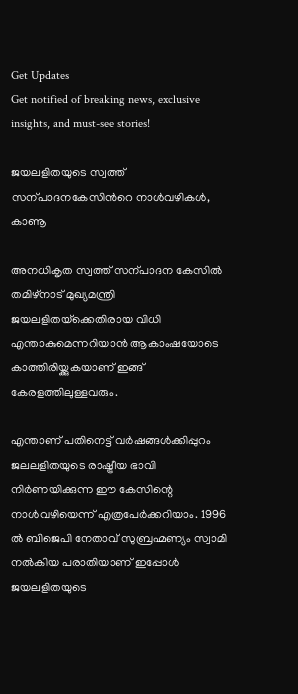Get Updates
Get notified of breaking news, exclusive insights, and must-see stories!

ജയലളിതയുടെ സ്വത്ത് സന്പാദനകേസിന്‍റെ നാള്‍വഴികള്‍, കാണൂ

അനധികൃത സ്വത്ത് സന്പാദന കേസില്‍ തമിഴ്‌നാട് മുഖ്യമന്ത്രി ജയലളിതയ്‌ക്കെതിരായ വിധി എന്താകുമെന്നറിയാന്‍ ആകാംഷയോടെ കാത്തിരിയ്ക്കുകയാണ് ഇങ്ങ് കേരളത്തിലുള്ളവരും.

എന്താണ് പതിനെട്ട് വര്‍ഷങ്ങള്‍ക്കിപ്പുറം ജലലളിതയുടെ രാഷ്ട്രീയ ഭാവി നിര്‍ണയിക്കുന്ന ഈ കേസിന്റെ നാള്‍വഴിയെന്ന് എത്രപേര്‍ക്കറിയാം. 1996 ല്‍ ബിജെപി നേതാവ് സുബ്രഹ്മണ്യം സ്വാമി നല്‍കിയ പരാതിയാണ് ഇപ്പോള്‍ ജയലളിതയുടെ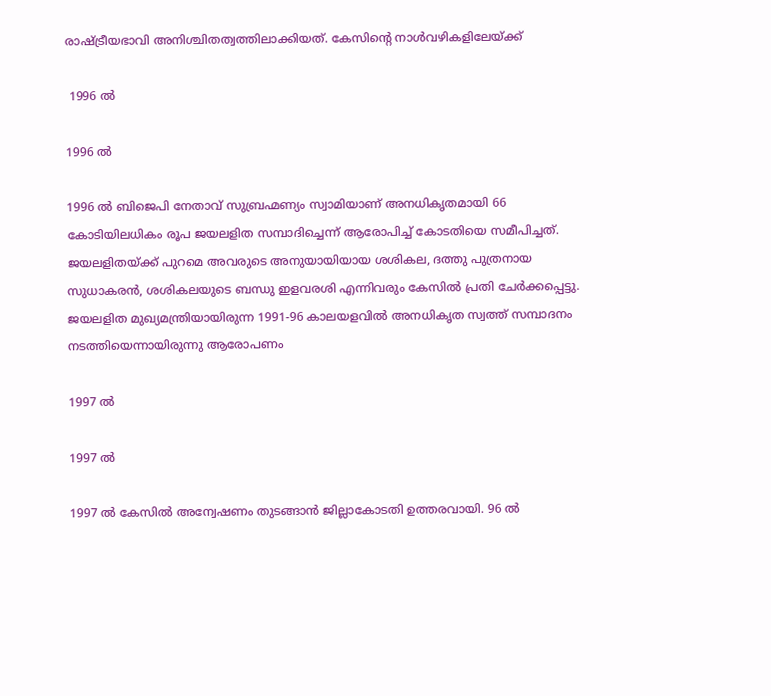രാഷ്ട്രീയഭാവി അനിശ്ചിതത്വത്തിലാക്കിയത്. കേസിന്റെ നാള്‍വഴികളിലേയ്ക്ക്

 1996 ല്‍

1996 ല്‍

1996 ല്‍ ബിജെപി നേതാവ് സുബ്രഹ്മണ്യം സ്വാമിയാണ് അനധികൃതമായി 66 കോടിയിലധികം രൂപ ജയലളിത സമ്പാദിച്ചെന്ന് ആരോപിച്ച് കോടതിയെ സമീപിച്ചത്. ജയലളിതയ്ക്ക് പുറമെ അവരുടെ അനുയായിയായ ശശികല, ദത്തു പുത്രനായ സുധാകരന്‍, ശശികലയുടെ ബന്ധു ഇളവരശി എന്നിവരും കേസില്‍ പ്രതി ചേര്‍ക്കപ്പെട്ടു. ജയലളിത മുഖ്യമന്ത്രിയായിരുന്ന 1991-96 കാലയളവില്‍ അനധികൃത സ്വത്ത് സമ്പാദനം നടത്തിയെന്നായിരുന്നു ആരോപണം

1997 ല്‍

1997 ല്‍

1997 ല്‍ കേസില്‍ അന്വേഷണം തുടങ്ങാന്‍ ജില്ലാകോടതി ഉത്തരവായി. 96 ല്‍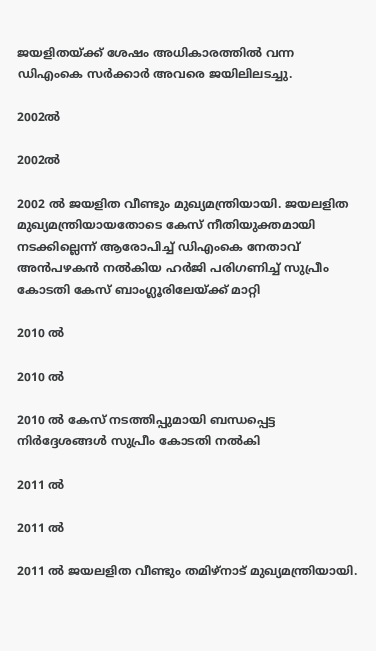ജയളിതയ്ക്ക് ശേഷം അധികാരത്തില്‍ വന്ന ഡിഎംകെ സര്‍ക്കാര്‍ അവരെ ജയിലിലടച്ചു.

2002ല്‍

2002ല്‍

2002 ല്‍ ജയളിത വീണ്ടും മുഖ്യമന്ത്രിയായി. ജയലളിത മുഖ്യമന്ത്രിയായതോടെ കേസ് നീതിയുക്തമായി നടക്കില്ലെന്ന് ആരോപിച്ച് ഡിഎംകെ നേതാവ് അന്‍പഴകന്‍ നല്‍കിയ ഹര്‍ജി പരിഗണിച്ച് സുപ്രീം കോടതി കേസ് ബാംഗ്ലൂരിലേയ്ക്ക് മാറ്റി

2010 ല്‍

2010 ല്‍

2010 ല്‍ കേസ് നടത്തിപ്പുമായി ബന്ധപ്പെട്ട നിര്‍ദ്ദേശങ്ങള്‍ സുപ്രീം കോടതി നല്‍കി

2011 ല്‍

2011 ല്‍

2011 ല്‍ ജയലളിത വീണ്ടും തമിഴ്‌നാട് മുഖ്യമന്ത്രിയായി.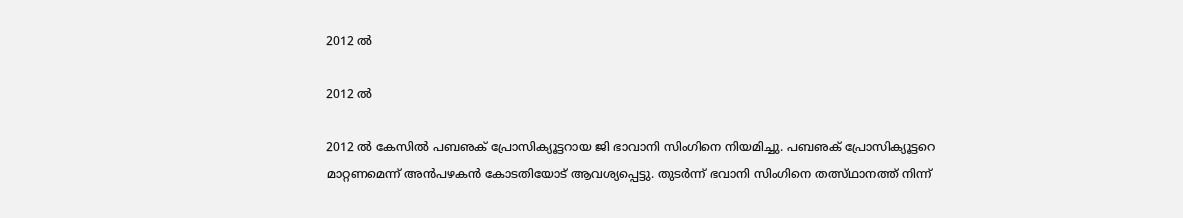2012 ല്‍

2012 ല്‍

2012 ല്‍ കേസില്‍ പബഌക് പ്രോസിക്യൂട്ടറായ ജി ഭാവാനി സിംഗിനെ നിയമിച്ചു. പബഌക് പ്രോസിക്യൂട്ടറെ മാറ്റണമെന്ന് അന്‍പഴകന്‍ കോടതിയോട് ആവശ്യപ്പെട്ടു. തുടര്‍ന്ന് ഭവാനി സിംഗിനെ തത്സ്ഥാനത്ത് നിന്ന്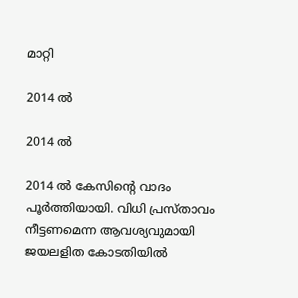മാറ്റി

2014 ല്‍

2014 ല്‍

2014 ല്‍ കേസിന്റെ വാദം പൂര്‍ത്തിയായി. വിധി പ്രസ്താവം നീട്ടണമെന്ന ആവശ്യവുമായി ജയലളിത കോടതിയില്‍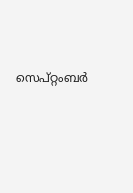സെപ്റ്റംബര്‍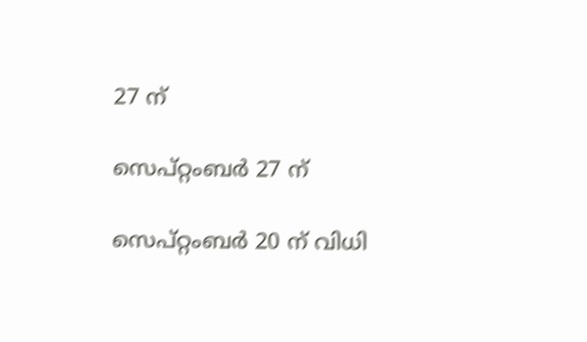27 ന്

സെപ്റ്റംബര്‍ 27 ന്

സെപ്റ്റംബര്‍ 20 ന് വിധി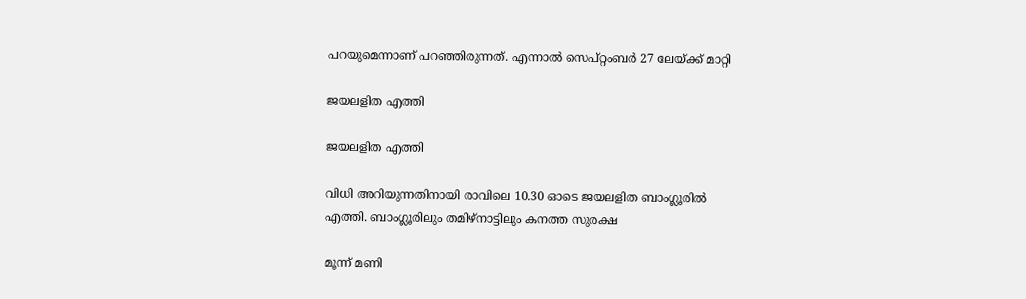പറയുമെന്നാണ് പറഞ്ഞിരുന്നത്. എന്നാല്‍ സെപ്റ്റംബര്‍ 27 ലേയ്ക്ക് മാറ്റി

ജയലളിത എത്തി

ജയലളിത എത്തി

വിധി അറിയുന്നതിനായി രാവിലെ 10.30 ഓടെ ജയലളിത ബാംഗ്ലൂരില്‍ എത്തി. ബാംഗ്ലൂരിലും തമിഴ്‌നാട്ടിലും കനത്ത സുരക്ഷ

മൂന്ന് മണി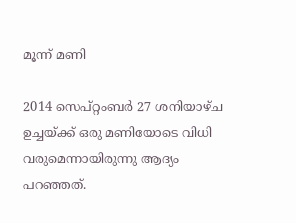മൂന്ന് മണി

2014 സെപ്റ്റംബര്‍ 27 ശനിയാഴ്ച ഉച്ചയ്ക്ക് ഒരു മണിയോടെ വിധി വരുമെന്നായിരുന്നു ആദ്യം പറഞ്ഞത്.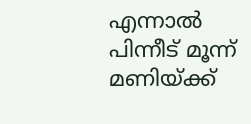എന്നാല്‍ പിന്നീട് മൂന്ന് മണിയ്ക്ക്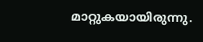മാറ്റുകയായിരുന്നു.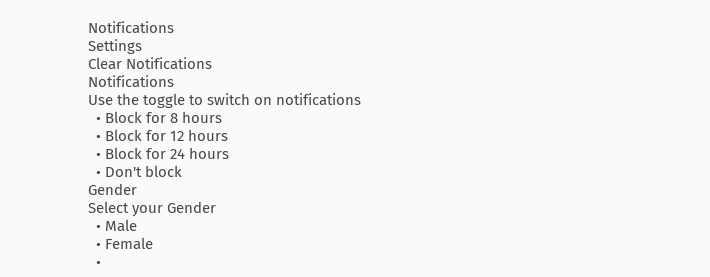Notifications
Settings
Clear Notifications
Notifications
Use the toggle to switch on notifications
  • Block for 8 hours
  • Block for 12 hours
  • Block for 24 hours
  • Don't block
Gender
Select your Gender
  • Male
  • Female
  •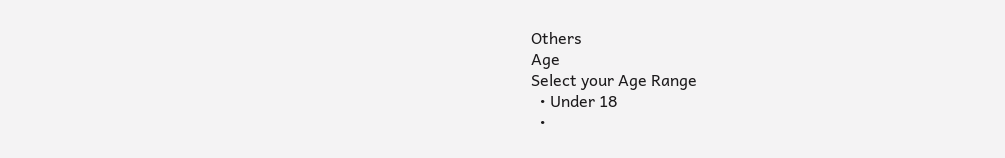Others
Age
Select your Age Range
  • Under 18
  •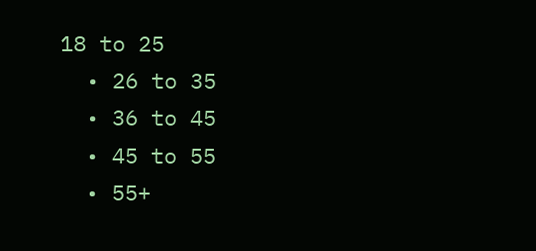18 to 25
  • 26 to 35
  • 36 to 45
  • 45 to 55
  • 55+